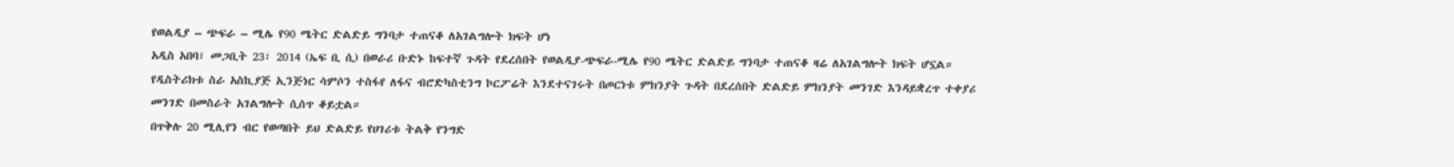የወልዲያ – ጭፍራ – ሚሌ የ90 ሜትር ድልድይ ግንባታ ተጠናቆ ለአገልግሎት ክፍት ሆነ
አዲስ አበባ፣ መጋቢት 23፣ 2014 (ኤፍ ቢ ሲ) በወራሪ ቡድኑ ከፍተኛ ጉዳት የደረሰበት የወልዲያ-ጭፍራ-ሚሌ የ90 ሜትር ድልድይ ግንባታ ተጠናቆ ዛሬ ለአገልግሎት ክፍት ሆኗል።
የዲስትሪክቱ ስራ አስኪያጅ ኢንጅነር ሳምሶን ተስፋየ ለፋና ብሮድካስቲንግ ኮርፖሬት እንደተናገሩት በጦርነቱ ምክንያት ጉዳት በደረሰበት ድልድይ ምክንያት መንገድ እንዳይቋረጥ ተቀያሪ መንገድ በመስራት አገልግሎት ሲሰጥ ቆይቷል።
በጥቅሉ 20 ሚሊየን ብር የወጣበት ይህ ድልድይ የሀገሪቱ ትልቅ የንግድ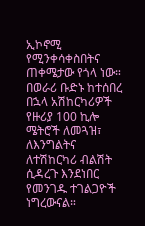ኢኮኖሚ የሚንቀሳቀስበትና ጠቀሜታው የጎላ ነው። በወራሪ ቡድኑ ከተሰበረ በኋላ አሽከርካሪዎች የዙሪያ 100 ኪሎ ሜትሮች ለመጓዝ፣ ለእንግልትና ለተሽከርካሪ ብልሽት ሲዳረጉ እንደነበር የመንገዱ ተገልጋዮች ነግረውናል።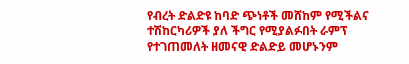የብረት ድልድዩ ከባድ ጭነቶች መሸከም የሚችልና ተሽከርካሪዎች ያለ ችግር የሚያልፉበት ራምፕ የተገጠመለት ዘመናዊ ድልድይ መሆኑንም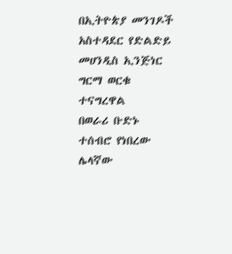በኢትዮጵያ መንገዶች አስተዳደር የድልድይ መሀንዲስ ኢንጅነር ግርማ ወርቁ ተናግረዋል
በወራሪ ቡድኑ ተሰብሮ የነበረው ሌላኛው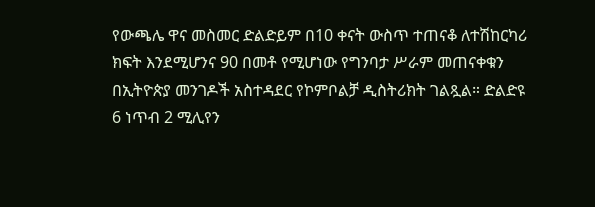የውጫሌ ዋና መስመር ድልድይም በ10 ቀናት ውስጥ ተጠናቆ ለተሽከርካሪ ክፍት እንደሚሆንና 90 በመቶ የሚሆነው የግንባታ ሥራም መጠናቀቁን በኢትዮጵያ መንገዶች አስተዳደር የኮምቦልቻ ዲስትሪክት ገልጿል። ድልድዩ 6 ነጥብ 2 ሚሊየን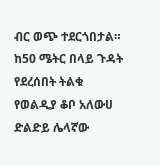ብር ወጭ ተደርጎበታል።
ከ50 ሜትር በላይ ጉዳት የደረሰበት ትልቁ የወልዲያ ቆቦ አለውሀ ድልድይ ሌላኛው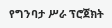የግንባታ ሥራ ፕሮጀክት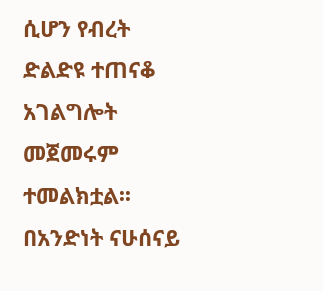ሲሆን የብረት ድልድዩ ተጠናቆ አገልግሎት መጀመሩም ተመልክቷል፡፡
በአንድነት ናሁሰናይ